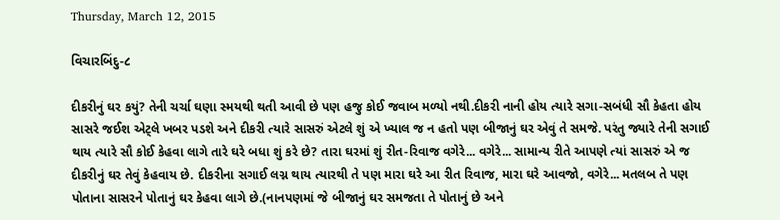Thursday, March 12, 2015

વિચારબિંદુ-૮

દીકરીનું ઘર કયું? તેની ચર્ચા ઘણા સ્મયથી થતી આવી છે પણ હજુ કોઈ જવાબ મળ્યો નથી.દીકરી નાની હોય ત્યારે સગા-સબંધી સૌ કેહતા હોય સાસરે જઈશ એટ્લે ખબર પડશે અને દીકરી ત્યારે સાસરું એટલે શું એ ખ્યાલ જ ન હતો પણ બીજાનું ઘર એવું તે સમજે. પરંતુ જ્યારે તેની સગાઈ થાય ત્યારે સૌ કોઈ કેહવા લાગે તારે ઘરે બધા શું કરે છે? તારા ઘરમાં શું રીત-રિવાજ વગેરે... વગેરે... સામાન્ય રીતે આપણે ત્યાં સાસરું એ જ દીકરીનું ઘર તેવું કેહવાય છે. દીકરીના સગાઈ લગ્ન થાય ત્યારથી તે પણ મારા ઘરે આ રીત રિવાજ, મારા ઘરે આવજો, વગેરે... મતલબ તે પણ પોતાના સાસરને પોતાનું ઘર કેહવા લાગે છે.(નાનપણમાં જે બીજાનું ઘર સમજતા તે પોતાનું છે અને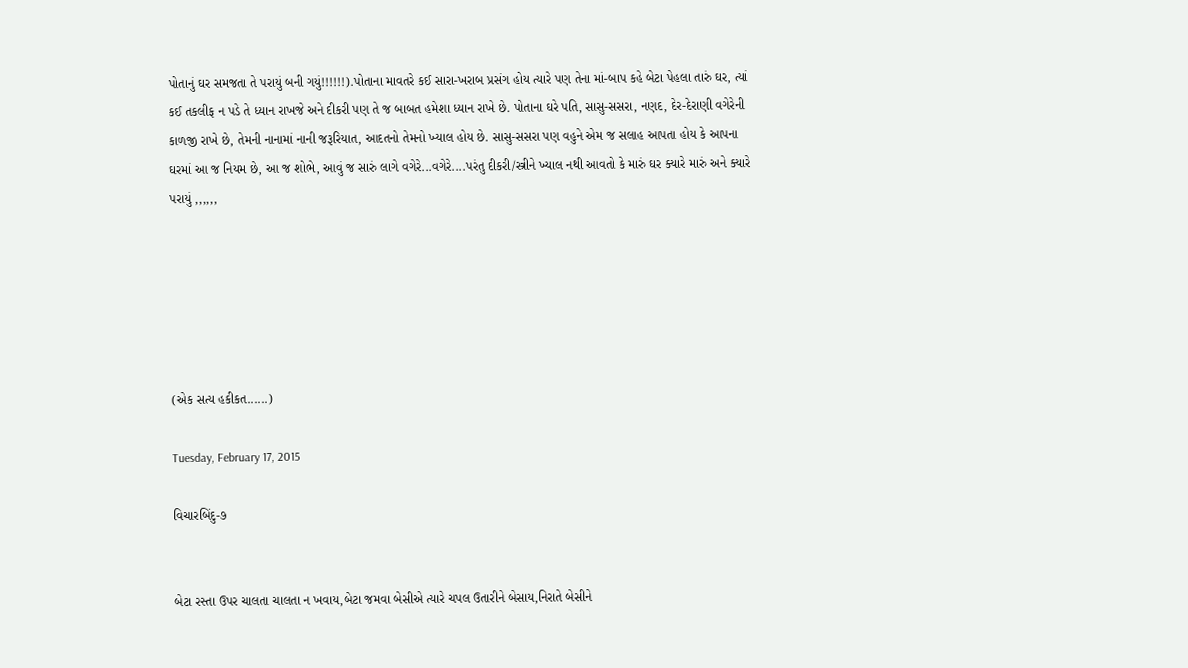પોતાનું ઘર સમજતા તે પરાયું બની ગયું!!!!!!).પોતાના માવતરે કઈ સારા-ખરાબ પ્રસંગ હોય ત્યારે પણ તેના માં-બાપ કહે બેટા પેહલા તારું ઘર, ત્યાં કઈ તકલીફ ન પડે તે ધ્યાન રાખજે અને દીકરી પણ તે જ બાબત હમેશા ધ્યાન રાખે છે. પોતાના ઘરે પતિ, સાસુ-સસરા, નણદ, દેર-દેરાણી વગેરેની કાળજી રાખે છે, તેમની નાનામાં નાની જરૂરિયાત, આદતનો તેમનો ખ્યાલ હોય છે. સાસુ-સસરા પણ વહુને એમ જ સલાહ આપતા હોય કે આપના ઘરમાં આ જ નિયમ છે, આ જ શોભે, આવું જ સારું લાગે વગેરે...વગેરે....પરંતુ દીકરી/સ્ત્રીને ખ્યાલ નથી આવતો કે મારું ઘર ક્યારે મારું અને ક્યારે પરાયું ,,,,,,






(એક સત્ય હકીકત......)

Tuesday, February 17, 2015

વિચારબિંદુ-૭


બેટા રસ્તા ઉપર ચાલતા ચાલતા ન ખવાય,બેટા જમવા બેસીએ ત્યારે ચપલ ઉતારીને બેસાય,નિરાતે બેસીને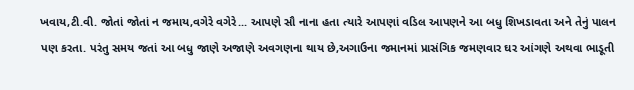ખવાય,ટી.વી. જોતાં જોતાં ન જમાય,વગેરે વગેરે... આપણે સૌ નાના હતા ત્યારે આપણાં વડિલ આપણને આ બધુ શિખડાવતા અને તેનું પાલન પણ કરતા. પરંતુ સમય જતાં આ બધુ જાણે અજાણે અવગણના થાય છે,અગાઉના જમાનમાં પ્રાસંગિક જમણવાર ઘર આંગણે અથવા ભાડૂતી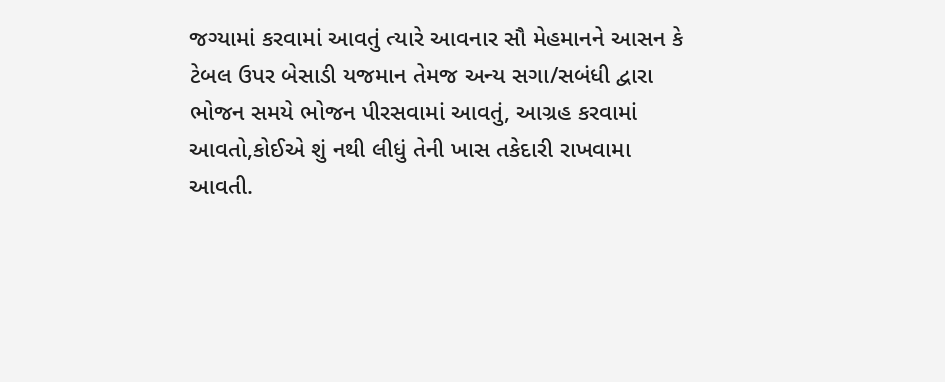જગ્યામાં કરવામાં આવતું ત્યારે આવનાર સૌ મેહમાનને આસન કે ટેબલ ઉપર બેસાડી યજમાન તેમજ અન્ય સગા/સબંધી દ્વારા ભોજન સમયે ભોજન પીરસવામાં આવતું, આગ્રહ કરવામાં આવતો,કોઈએ શું નથી લીધું તેની ખાસ તકેદારી રાખવામા આવતી.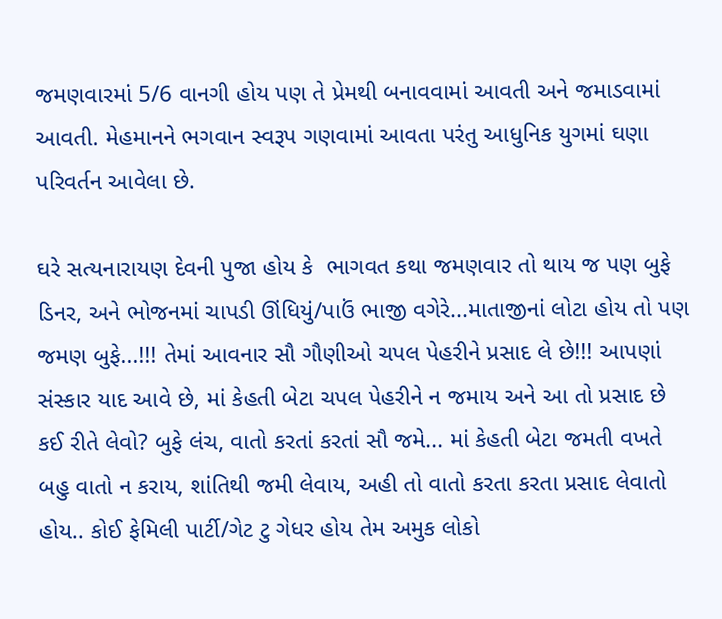જમણવારમાં 5/6 વાનગી હોય પણ તે પ્રેમથી બનાવવામાં આવતી અને જમાડવામાં આવતી. મેહમાનને ભગવાન સ્વરૂપ ગણવામાં આવતા પરંતુ આધુનિક યુગમાં ઘણા પરિવર્તન આવેલા છે.

ઘરે સત્યનારાયણ દેવની પુજા હોય કે  ભાગવત કથા જમણવાર તો થાય જ પણ બુફે ડિનર, અને ભોજનમાં ચાપડી ઊંધિયું/પાઉં ભાજી વગેરે...માતાજીનાં લોટા હોય તો પણ જમણ બુફે...!!! તેમાં આવનાર સૌ ગૌણીઓ ચપલ પેહરીને પ્રસાદ લે છે!!! આપણાં સંસ્કાર યાદ આવે છે, માં કેહતી બેટા ચપલ પેહરીને ન જમાય અને આ તો પ્રસાદ છે કઈ રીતે લેવો? બુફે લંચ, વાતો કરતાં કરતાં સૌ જમે... માં કેહતી બેટા જમતી વખતે બહુ વાતો ન કરાય, શાંતિથી જમી લેવાય, અહી તો વાતો કરતા કરતા પ્રસાદ લેવાતો હોય.. કોઈ ફેમિલી પાર્ટી/ગેટ ટુ ગેધર હોય તેમ અમુક લોકો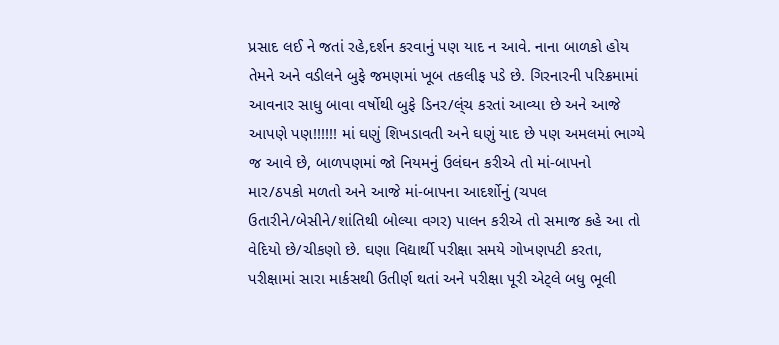પ્રસાદ લઈ ને જતાં રહે,દર્શન કરવાનું પણ યાદ ન આવે. નાના બાળકો હોય તેમને અને વડીલને બુફે જમણમાં ખૂબ તકલીફ પડે છે. ગિરનારની પરિક્રમામાં આવનાર સાધુ બાવા વર્ષોથી બુફે ડિનર/લ્ંચ કરતાં આવ્યા છે અને આજે આપણે પણ!!!!!! માં ઘણું શિખડાવતી અને ઘણું યાદ છે પણ અમલમાં ભાગ્યે જ આવે છે, બાળપણમાં જો નિયમનું ઉલંઘન કરીએ તો માં-બાપનો માર/ઠપકો મળતો અને આજે માં-બાપના આદર્શોનું (ચપલ ઉતારીને/બેસીને/શાંતિથી બોલ્યા વગર) પાલન કરીએ તો સમાજ કહે આ તો વેદિયો છે/ચીકણો છે. ઘણા વિદ્યાર્થી પરીક્ષા સમયે ગોખણપટી કરતા, પરીક્ષામાં સારા માર્કસથી ઉતીર્ણ થતાં અને પરીક્ષા પૂરી એટ્લે બધુ ભૂલી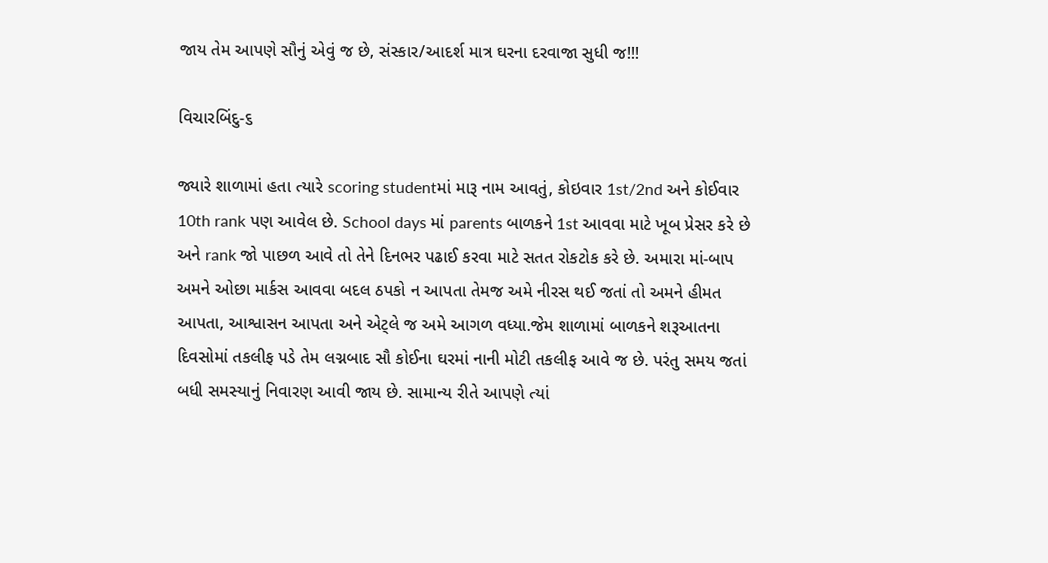જાય તેમ આપણે સૌનું એવું જ છે, સંસ્કાર/આદર્શ માત્ર ઘરના દરવાજા સુધી જ!!!

વિચારબિંદુ-૬

જ્યારે શાળામાં હતા ત્યારે scoring studentમાં મારૂ નામ આવતું, કોઇવાર 1st/2nd અને કોઈવાર 10th rank પણ આવેલ છે. School days માં parents બાળકને 1st આવવા માટે ખૂબ પ્રેસર કરે છે અને rank જો પાછળ આવે તો તેને દિનભર પઢાઈ કરવા માટે સતત રોકટોક કરે છે. અમારા માં-બાપ અમને ઓછા માર્કસ આવવા બદલ ઠપકો ન આપતા તેમજ અમે નીરસ થઈ જતાં તો અમને હીમત આપતા, આશ્વાસન આપતા અને એટ્લે જ અમે આગળ વધ્યા.જેમ શાળામાં બાળકને શરૂઆતના દિવસોમાં તકલીફ પડે તેમ લગ્નબાદ સૌ કોઈના ઘરમાં નાની મોટી તકલીફ આવે જ છે. પરંતુ સમય જતાં બધી સમસ્યાનું નિવારણ આવી જાય છે. સામાન્ય રીતે આપણે ત્યાં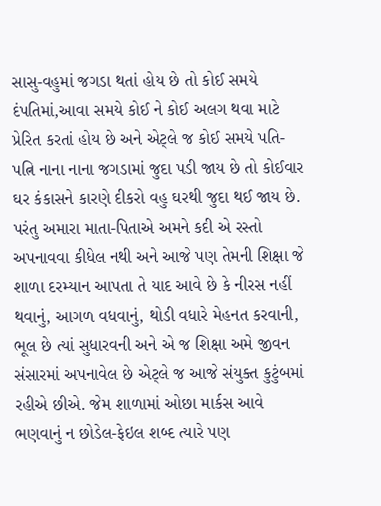સાસુ-વહુમાં જગડા થતાં હોય છે તો કોઈ સમયે દંપતિમાં,આવા સમયે કોઈ ને કોઈ અલગ થવા માટે પ્રેરિત કરતાં હોય છે અને એટ્લે જ કોઈ સમયે પતિ-પત્નિ નાના નાના જગડામાં જુદા પડી જાય છે તો કોઈવાર ઘર કંકાસને કારણે દીકરો વહુ ઘરથી જુદા થઈ જાય છે. પરંતુ અમારા માતા-પિતાએ અમને કદી એ રસ્તો અપનાવવા કીધેલ નથી અને આજે પણ તેમની શિક્ષા જે શાળા દરમ્યાન આપતા તે યાદ આવે છે કે નીરસ નહીં થવાનું, આગળ વધવાનું, થોડી વધારે મેહનત કરવાની, ભૂલ છે ત્યાં સુધારવની અને એ જ શિક્ષા અમે જીવન સંસારમાં અપનાવેલ છે એટ્લે જ આજે સંયુક્ત કુટુંબમાં રહીએ છીએ. જેમ શાળામાં ઓછા માર્કસ આવે ભણવાનું ન છોડેલ-ફેઇલ શબ્દ ત્યારે પણ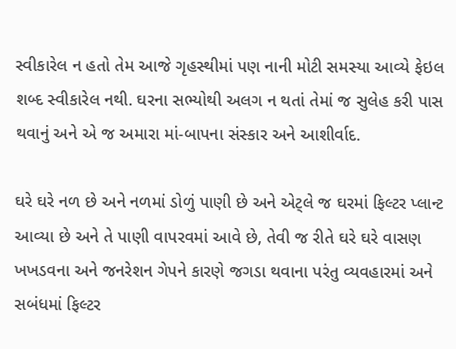સ્વીકારેલ ન હતો તેમ આજે ગૃહસ્થીમાં પણ નાની મોટી સમસ્યા આવ્યે ફેઇલ શબ્દ સ્વીકારેલ નથી. ઘરના સભ્યોથી અલગ ન થતાં તેમાં જ સુલેહ કરી પાસ થવાનું અને એ જ અમારા માં-બાપના સંસ્કાર અને આશીર્વાદ.

ઘરે ઘરે નળ છે અને નળમાં ડોળું પાણી છે અને એટ્લે જ ઘરમાં ફિલ્ટર પ્લાન્ટ આવ્યા છે અને તે પાણી વાપરવમાં આવે છે, તેવી જ રીતે ઘરે ઘરે વાસણ ખખડવના અને જનરેશન ગેપને કારણે જગડા થવાના પરંતુ વ્યવહારમાં અને સબંધમાં ફિલ્ટર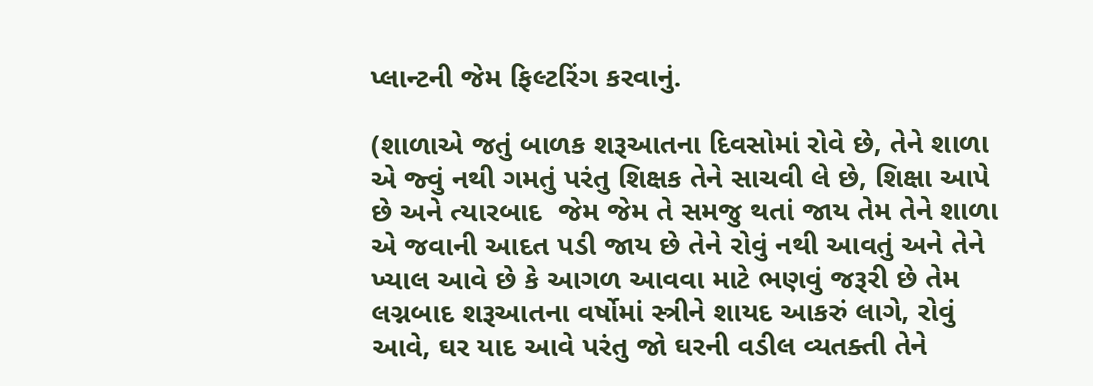પ્લાન્ટની જેમ ફિલ્ટરિંગ કરવાનું.

(શાળાએ જતું બાળક શરૂઆતના દિવસોમાં રોવે છે, તેને શાળા એ જ્વું નથી ગમતું પરંતુ શિક્ષક તેને સાચવી લે છે, શિક્ષા આપે છે અને ત્યારબાદ  જેમ જેમ તે સમજુ થતાં જાય તેમ તેને શાળા એ જવાની આદત પડી જાય છે તેને રોવું નથી આવતું અને તેને ખ્યાલ આવે છે કે આગળ આવવા માટે ભણવું જરૂરી છે તેમ લગ્નબાદ શરૂઆતના વર્ષોમાં સ્ત્રીને શાયદ આકરું લાગે, રોવું આવે, ઘર યાદ આવે પરંતુ જો ઘરની વડીલ વ્યતક્તી તેને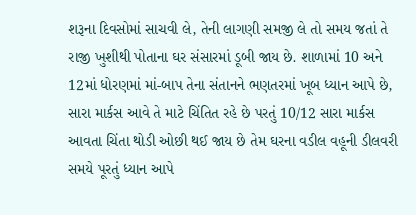શરૂના દિવસોમાં સાચવી લે, તેની લાગણી સમજી લે તો સમય જતાં તે રાજી ખુશીથી પોતાના ઘર સંસારમાં ડૂબી જાય છે. શાળામાં 10 અને 12માં ધોરણમાં માં-બાપ તેના સંતાનને ભણતરમાં ખૂબ ધ્યાન આપે છે, સારા માર્કસ આવે તે માટે ચિંતિત રહે છે પરતું 10/12 સારા માર્કસ આવતા ચિંતા થોડી ઓછી થઈ જાય છે તેમ ઘરના વડીલ વહૂની ડીલવરી સમયે પૂરતું ધ્યાન આપે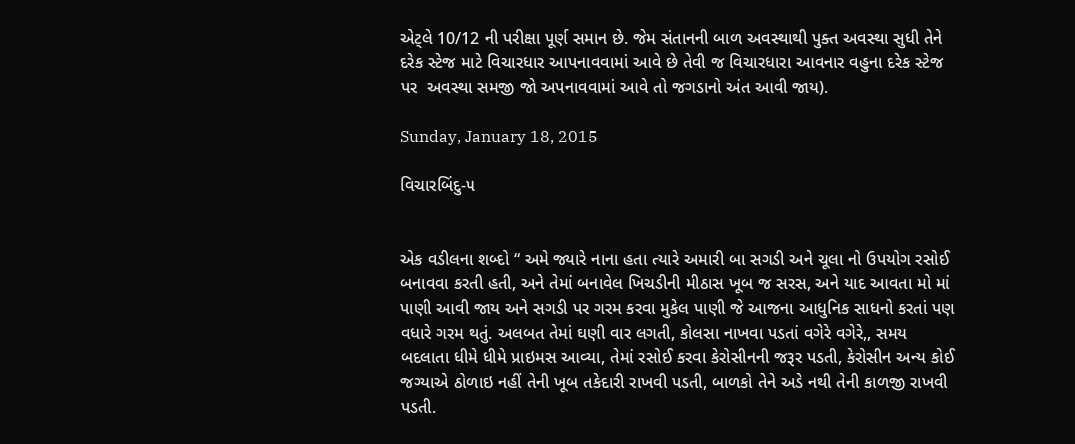એટ્લે 10/12 ની પરીક્ષા પૂર્ણ સમાન છે. જેમ સંતાનની બાળ અવસ્થાથી પુક્ત અવસ્થા સુધી તેને દરેક સ્ટેજ માટે વિચારધાર આપનાવવામાં આવે છે તેવી જ વિચારધારા આવનાર વહુના દરેક સ્ટેજ પર  અવસ્થા સમજી જો અપનાવવામાં આવે તો જગડાનો અંત આવી જાય).

Sunday, January 18, 2015

વિચારબિંદુ-૫


એક વડીલના શબ્દો “ અમે જ્યારે નાના હતા ત્યારે અમારી બા સગડી અને ચૂલા નો ઉપયોગ રસોઈ બનાવવા કરતી હતી, અને તેમાં બનાવેલ ખિચડીની મીઠાસ ખૂબ જ સરસ, અને યાદ આવતા મો માં પાણી આવી જાય અને સગડી પર ગરમ કરવા મુકેલ પાણી જે આજના આધુનિક સાધનો કરતાં પણ વધારે ગરમ થતું. અલબત તેમાં ઘણી વાર લગતી, કોલસા નાખવા પડતાં વગેરે વગેરે,, સમય બદલાતા ધીમે ધીમે પ્રાઇમસ આવ્યા, તેમાં રસોઈ કરવા કેરોસીનની જરૂર પડતી, કેરોસીન અન્ય કોઈ જગ્યાએ ઠોળાઇ નહીં તેની ખૂબ તકેદારી રાખવી પડતી, બાળકો તેને અડે નથી તેની કાળજી રાખવી પડતી.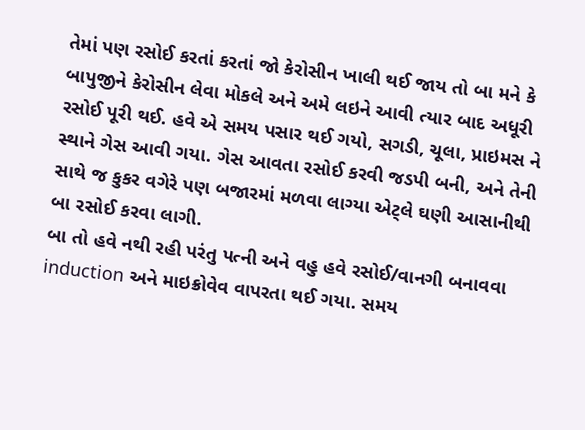તેમાં પણ રસોઈ કરતાં કરતાં જો કેરોસીન ખાલી થઈ જાય તો બા મને કે બાપુજીને કેરોસીન લેવા મોકલે અને અમે લઇને આવી ત્યાર બાદ અધૂરી રસોઈ પૂરી થઈ. હવે એ સમય પસાર થઈ ગયો, સગડી, ચૂલા, પ્રાઇમસ ને સ્થાને ગેસ આવી ગયા. ગેસ આવતા રસોઈ કરવી જડપી બની, અને તેની સાથે જ કુકર વગેરે પણ બજારમાં મળવા લાગ્યા એટ્લે ઘણી આસાનીથી બા રસોઈ કરવા લાગી.
બા તો હવે નથી રહી પરંતુ પત્ની અને વહુ હવે રસોઈ/વાનગી બનાવવા induction અને માઇક્રોવેવ વાપરતા થઈ ગયા. સમય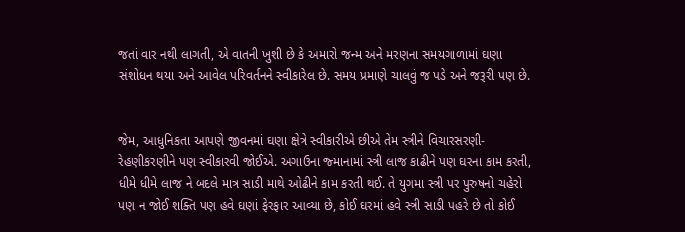જતાં વાર નથી લાગતી, એ વાતની ખુશી છે કે અમારો જન્મ અને મરણના સમયગાળામાં ઘણા સંશોધન થયા અને આવેલ પરિવર્તનને સ્વીકારેલ છે. સમય પ્રમાણે ચાલવું જ પડે અને જરૂરી પણ છે.


જેમ, આધુનિકતા આપણે જીવનમાં ઘણા ક્ષેત્રે સ્વીકારીએ છીએ તેમ સ્ત્રીને વિચારસરણી-રેહણીકરણીને પણ સ્વીકારવી જોઈએ. અગાઉના જ્માનામાં સ્ત્રી લાજ કાઢીને પણ ઘરના કામ કરતી, ધીમે ધીમે લાજ ને બદલે માત્ર સાડી માથે ઓઢીને કામ કરતી થઈ. તે યુગમા સ્ત્રી પર પુરુષનો ચહેરો પણ ન જોઈ શક્તિ પણ હવે ઘણાં ફેરફાર આવ્યા છે, કોઈ ઘરમાં હવે સ્ત્રી સાડી પહરે છે તો કોઈ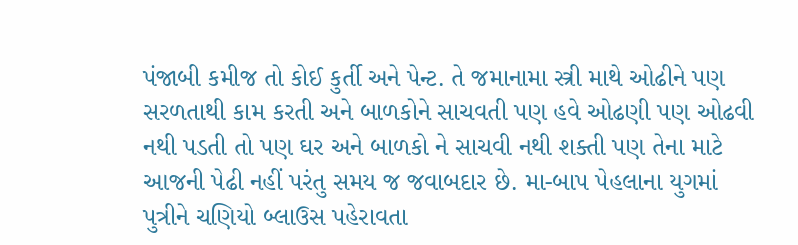પંજાબી કમીજ તો કોઈ કુર્તી અને પેન્ટ. તે જમાનામા સ્ત્રી માથે ઓઢીને પણ સરળતાથી કામ કરતી અને બાળકોને સાચવતી પણ હવે ઓઢણી પણ ઓઢવી નથી પડતી તો પણ ઘર અને બાળકો ને સાચવી નથી શક્તી પણ તેના માટે આજની પેઢી નહીં પરંતુ સમય જ જવાબદાર છે. મા-બાપ પેહલાના યુગમાં પુત્રીને ચણિયો બ્લાઉસ પહેરાવતા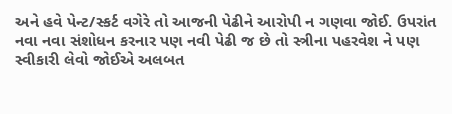અને હવે પેન્ટ/સ્કર્ટ વગેરે તો આજની પેઢીને આરોપી ન ગણવા જોઈ. ઉપરાંત નવા નવા સંશોધન કરનાર પણ નવી પેઢી જ છે તો સ્ત્રીના પહરવેશ ને પણ સ્વીકારી લેવો જોઈએ અલબત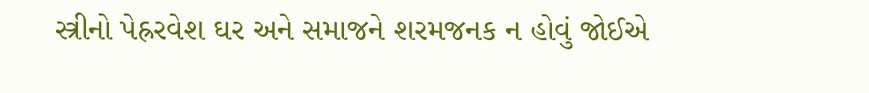સ્ત્રીનો પેહ્રરવેશ ઘર અને સમાજને શરમજનક ન હોવું જોઈએ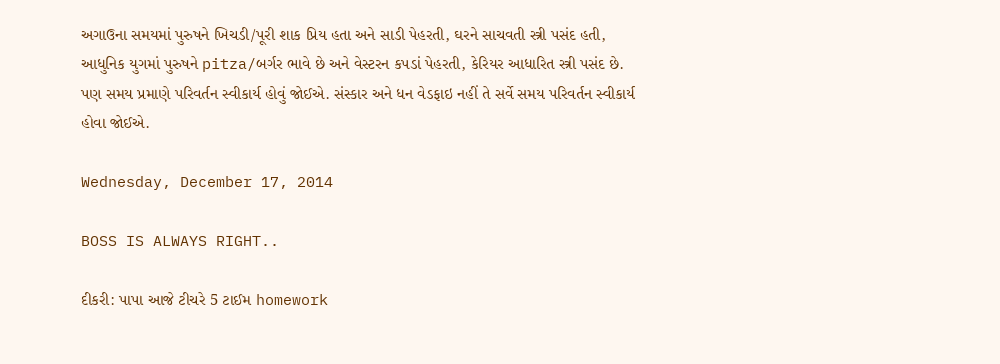અગાઉના સમયમાં પુરુષને ખિચડી/પૂરી શાક પ્રિય હતા અને સાડી પેહરતી, ઘરને સાચવતી સ્ત્રી પસંદ હતી, આધુનિક યુગમાં પુરુષને pitza/બર્ગર ભાવે છે અને વેસ્ટરન કપડાં પેહરતી, કેરિયર આધારિત સ્ત્રી પસંદ છે. પણ સમય પ્રમાણે પરિવર્તન સ્વીકાર્ય હોવું જોઈએ. સંસ્કાર અને ધન વેડફાઇ નહીં તે સર્વે સમય પરિવર્તન સ્વીકાર્ય હોવા જોઈએ.

Wednesday, December 17, 2014

BOSS IS ALWAYS RIGHT..

દીકરી: પાપા આજે ટીચરે 5 ટાઈમ homework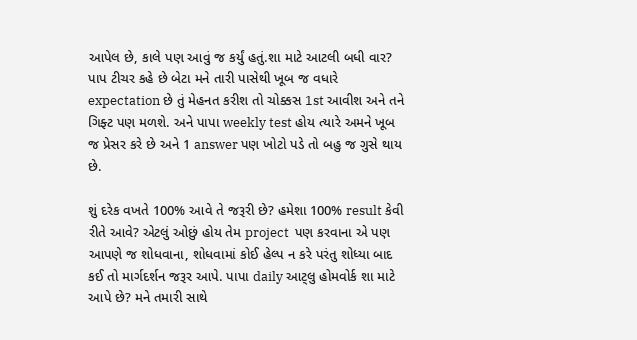આપેલ છે, કાલે પણ આવું જ કર્યું હતું.શા માટે આટલી બધી વાર? પાપ ટીચર કહે છે બેટા મને તારી પાસેથી ખૂબ જ વધારે expectation છે તું મેહનત કરીશ તો ચોક્કસ 1st આવીશ અને તને ગિફ્ટ પણ મળશે. અને પાપા weekly test હોય ત્યારે અમને ખૂબ જ પ્રેસર કરે છે અને 1 answer પણ ખોટો પડે તો બહુ જ ગુસે થાય છે.

શું દરેક વખતે 100% આવે તે જરૂરી છે? હમેશા 100% result કેવી રીતે આવે? એટલું ઓછું હોય તેમ project  પણ કરવાના એ પણ આપણે જ શોધવાના, શોધવામાં કોઈ હેલ્પ ન કરે પરંતુ શોધ્યા બાદ કઈ તો માર્ગદર્શન જરૂર આપે. પાપા daily આટ્લુ હોમવોર્ક શા માટે આપે છે? મને તમારી સાથે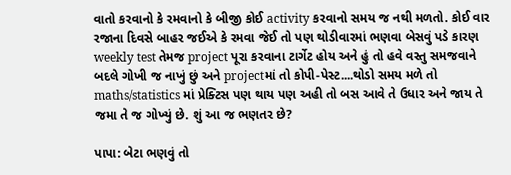વાતો કરવાનો કે રમવાનો કે બીજી કોઈ activity કરવાનો સમય જ નથી મળતો. કોઈ વાર રજાના દિવસે બાહર જઈએ કે રમવા જેઈ તો પણ થોડીવારમાં ભણવા બેસવું પડે કારણ weekly test તેમજ project પૂરા કરવાના ટાર્ગેટ હોય અને હું તો હવે વસ્તુ સમજવાને બદલે ગોખી જ નાખું છું અને projectમાં તો કોપી-પેસ્ટ....થોડો સમય મળે તો maths/statistics માં પ્રેક્ટિસ પણ થાય પણ અહી તો બસ આવે તે ઉધાર અને જાય તે જમા તે જ ગોખ્યું છે. શું આ જ ભણતર છે?

પાપા: બેટા ભણવું તો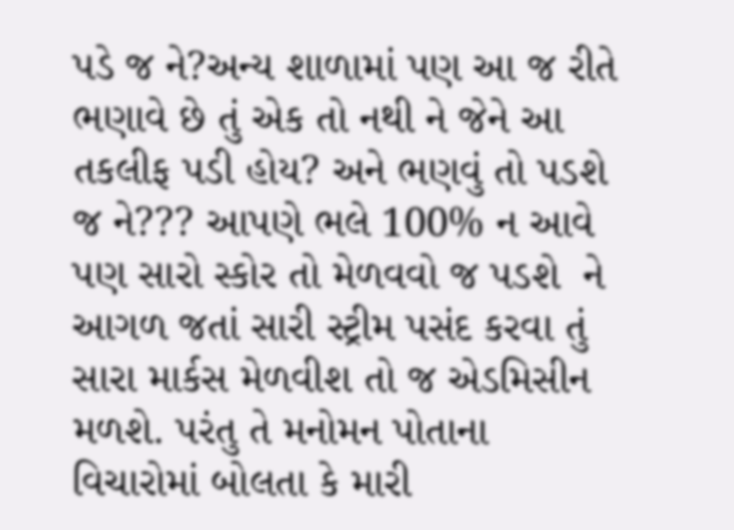પડે જ ને?અન્ય શાળામાં પણ આ જ રીતે ભણાવે છે તું એક તો નથી ને જેને આ તકલીફ પડી હોય? અને ભણવું તો પડશે જ ને??? આપણે ભલે 100% ન આવે પણ સારો સ્કોર તો મેળવવો જ પડશે  ને આગળ જતાં સારી સ્ટ્રીમ પસંદ કરવા તું સારા માર્કસ મેળવીશ તો જ એડમિસીન મળશે. પરંતુ તે મનોમન પોતાના વિચારોમાં બોલતા કે મારી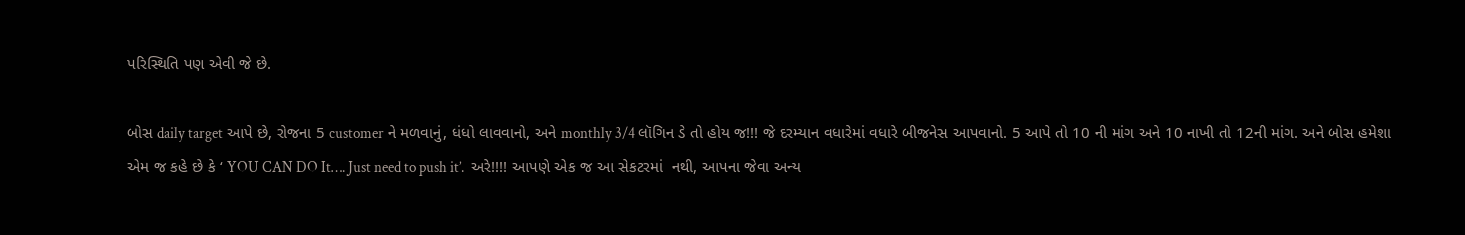પરિસ્થિતિ પણ એવી જે છે.

બોસ daily target આપે છે, રોજના 5 customer ને મળવાનું, ધંધો લાવવાનો, અને monthly 3/4 લૉગિન ડે તો હોય જ!!! જે દરમ્યાન વધારેમાં વધારે બીજનેસ આપવાનો. 5 આપે તો 10 ની માંગ અને 10 નાખી તો 12ની માંગ. અને બોસ હમેશા એમ જ કહે છે કે ‘ YOU CAN DO It…. Just need to push it’.  અરે!!!! આપણે એક જ આ સેકટરમાં  નથી, આપના જેવા અન્ય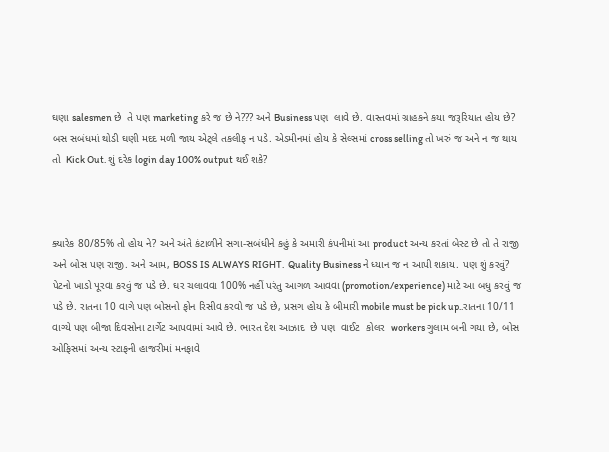ઘણા salesmen છે  તે પણ marketing કરે જ છે ને??? અને Business પણ  લાવે છે. વાસ્તવમાં ગ્રાહકને કયા જરૂરિયાત હોય છે? બસ સબંધમાં થોડી ઘણી મદદ મળી જાય એટ્લે તકલીફ ન પડે. એડમીનમાં હોય કે સેલ્સમાં cross selling તો ખરું જ અને ન જ થાય તો  Kick Out. શું દરેક login day 100% output થઈ શકે?



ક્યારેક 80/85% તો હોય ને? અને અંતે કંટાળીને સગા-સબંધીને કહું કે અમારી કંપનીમાં આ product અન્ય કરતાં બેસ્ટ છે તો તે રાજી અને બોસ પણ રાજી. અને આમ, BOSS IS ALWAYS RIGHT.  Quality Business ને ધ્યાન જ ન આપી શકાય. પણ શું કરવું? પેટનો ખાડો પૂરવા કરવું જ પડે છે. ઘર ચલાવવા 100% નહીં પરંતુ આગળ આવવા (promotion/experience) માટે આ બધુ કરવું જ પડે છે. રાતના 10 વાગે પણ બોસનો ફોન રિસીવ કરવો જ પડે છે, પ્રસગ હોય કે બીમારી mobile must be pick up..રાતના 10/11 વાગ્યે પણ બીજા દિવસોના ટાર્ગેટ આપવામાં આવે છે. ભારત દેશ આઝાદ  છે પણ  વાઈટ  કોલર  workers ગુલામ બની ગયા છે, બોસ ઓફિસમાં અન્ય સ્ટાફની હાજરીમાં મનફાવે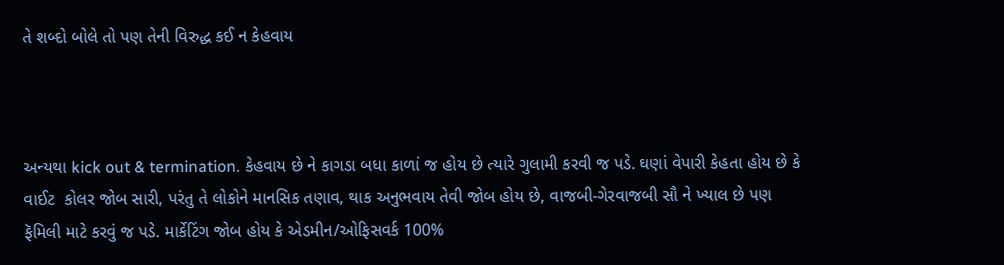તે શબ્દો બોલે તો પણ તેની વિરુદ્ધ કઈ ન કેહવાય



અન્યથા kick out & termination. કેહવાય છે ને કાગડા બધા કાળાં જ હોય છે ત્યારે ગુલામી કરવી જ પડે. ઘણાં વેપારી કેહતા હોય છે કે વાઈટ  કોલર જોબ સારી, પરંતુ તે લોકોને માનસિક તણાવ, થાક અનુભવાય તેવી જોબ હોય છે, વાજબી-ગેરવાજબી સૌ ને ખ્યાલ છે પણ ફૅમિલી માટે કરવું જ પડે. માર્કેટિંગ જોબ હોય કે એડમીન/ઓફિસવર્ક 100%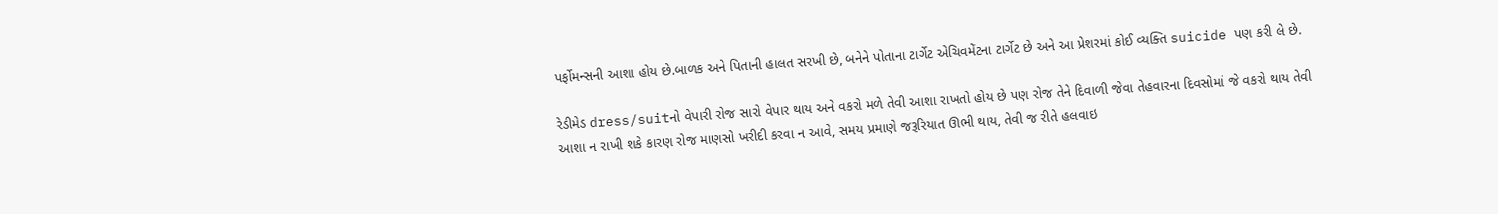પર્ફોમન્સની આશા હોય છે.બાળક અને પિતાની હાલત સરખી છે, બનેને પોતાના ટાર્ગેટ એચિવમેંટના ટાર્ગેટ છે અને આ પ્રેશરમાં કોઈ વ્યક્તિ suicide પણ કરી લે છે.

રેડીમેડ dress/suitનો વેપારી રોજ સારો વેપાર થાય અને વકરો મળે તેવી આશા રાખતો હોય છે પણ રોજ તેને દિવાળી જેવા તેહવારના દિવસોમાં જે વકરો થાય તેવી આશા ન રાખી શકે કારણ રોજ માણસો ખરીદી કરવા ન આવે, સમય પ્રમાણે જરૂરિયાત ઊભી થાય, તેવી જ રીતે હલવાઇ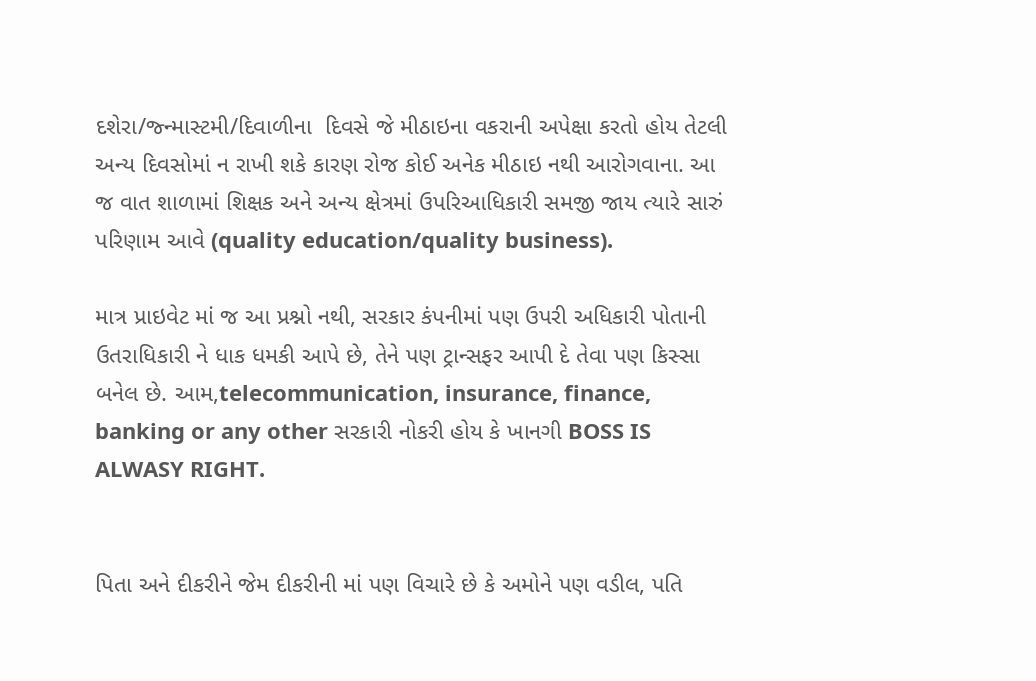દશેરા/જ્ન્માસ્ટમી/દિવાળીના  દિવસે જે મીઠાઇના વકરાની અપેક્ષા કરતો હોય તેટલી અન્ય દિવસોમાં ન રાખી શકે કારણ રોજ કોઈ અનેક મીઠાઇ નથી આરોગવાના. આ જ વાત શાળામાં શિક્ષક અને અન્ય ક્ષેત્રમાં ઉપરિઆધિકારી સમજી જાય ત્યારે સારું પરિણામ આવે (quality education/quality business).

માત્ર પ્રાઇવેટ માં જ આ પ્રશ્નો નથી, સરકાર કંપનીમાં પણ ઉપરી અધિકારી પોતાની ઉતરાધિકારી ને ધાક ધમકી આપે છે, તેને પણ ટ્રાન્સફર આપી દે તેવા પણ કિસ્સા બનેલ છે. આમ,telecommunication, insurance, finance, banking or any other સરકારી નોકરી હોય કે ખાનગી BOSS IS ALWASY RIGHT.


પિતા અને દીકરીને જેમ દીકરીની માં પણ વિચારે છે કે અમોને પણ વડીલ, પતિ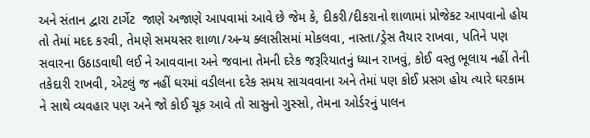અને સંતાન દ્વારા ટાર્ગેટ  જાણે અજાણે આપવામાં આવે છે જેમ કે, દીકરી/દીકરાનો શાળામાં પ્રોજેકટ આપવાનો હોય તો તેમાં મદદ કરવી, તેમણે સમયસર શાળા/અન્ય ક્લાસીસમાં મોકલવા, નાસ્તા/ડ્રેસ તૈયાર રાખવા, પતિને પણ સવારના ઉઠાડવાથી લઈ ને આવવાના અને જવાના તેમની દરેક જરૂરિયાતનું ધ્યાન રાખવું, કોઈ વસ્તુ ભૂલાય નહીં તેની તકેદારી રાખવી, એટલું જ નહીં ઘરમાં વડીલના દરેક સમય સાચવવાના અને તેમાં પણ કોઈ પ્રસગ હોય ત્યારે ઘરકામ ને સાથે વ્યવહાર પણ અને જો કોઈ ચૂક આવે તો સાસુનો ગુસ્સો, તેમના ઓર્ડરનું પાલન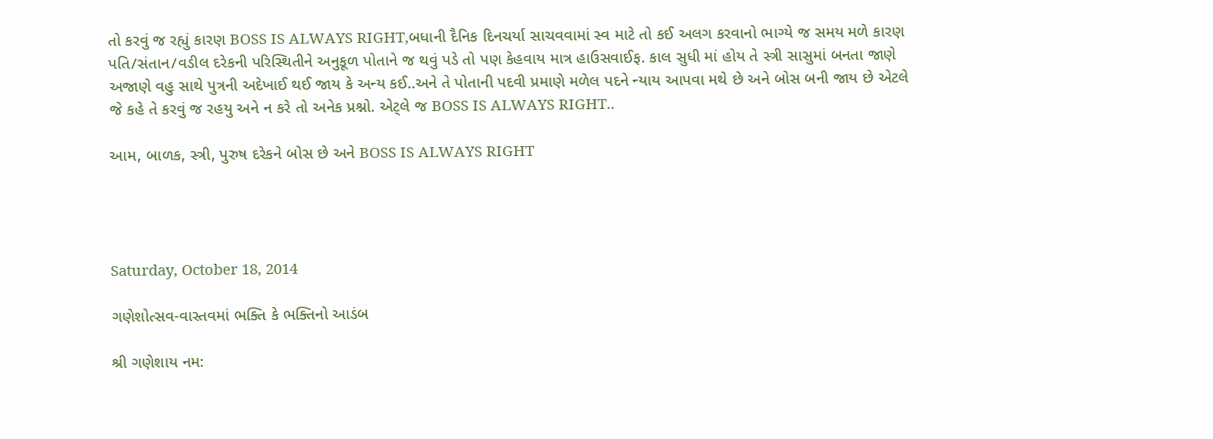તો કરવું જ રહ્યું કારણ BOSS IS ALWAYS RIGHT,બધાની દૈનિક દિનચર્યા સાચવવામાં સ્વ માટે તો કઈ અલગ કરવાનો ભાગ્યે જ સમય મળે કારણ પતિ/સંતાન/વડીલ દરેકની પરિસ્થિતીને અનુકૂળ પોતાને જ થવું પડે તો પણ કેહવાય માત્ર હાઉસવાઈફ. કાલ સુધી માં હોય તે સ્ત્રી સાસુમાં બનતા જાણે અજાણે વહુ સાથે પુત્રની અદેખાઈ થઈ જાય કે અન્ય કઈ..અને તે પોતાની પદવી પ્રમાણે મળેલ પદને ન્યાય આપવા મથે છે અને બોસ બની જાય છે એટલે  જે કહે તે કરવું જ રહયુ અને ન કરે તો અનેક પ્રશ્નો. એટ્લે જ BOSS IS ALWAYS RIGHT..

આમ, બાળક, સ્ત્રી, પુરુષ દરેકને બોસ છે અને BOSS IS ALWAYS RIGHT




Saturday, October 18, 2014

ગણેશોત્સવ-વાસ્તવમાં ભક્તિ કે ભક્તિનો આડંબ

શ્રી ગણેશાય નમ: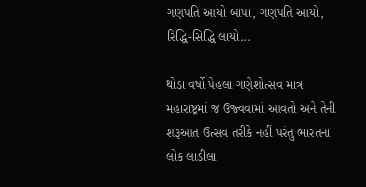ગણપતિ આયો બાપા, ગણપતિ આયો,
રિદ્ધિ-સિદ્ધિ લાયો...

થોડા વર્ષો પેહલા ગણેશોત્સવ માત્ર મહારાષ્ટ્રમાં જ ઉજ્વવામાં આવતો અને તેની શરૂઆત ઉત્સવ તરીકે નહીં પરંતુ ભારતના લોક લાડીલા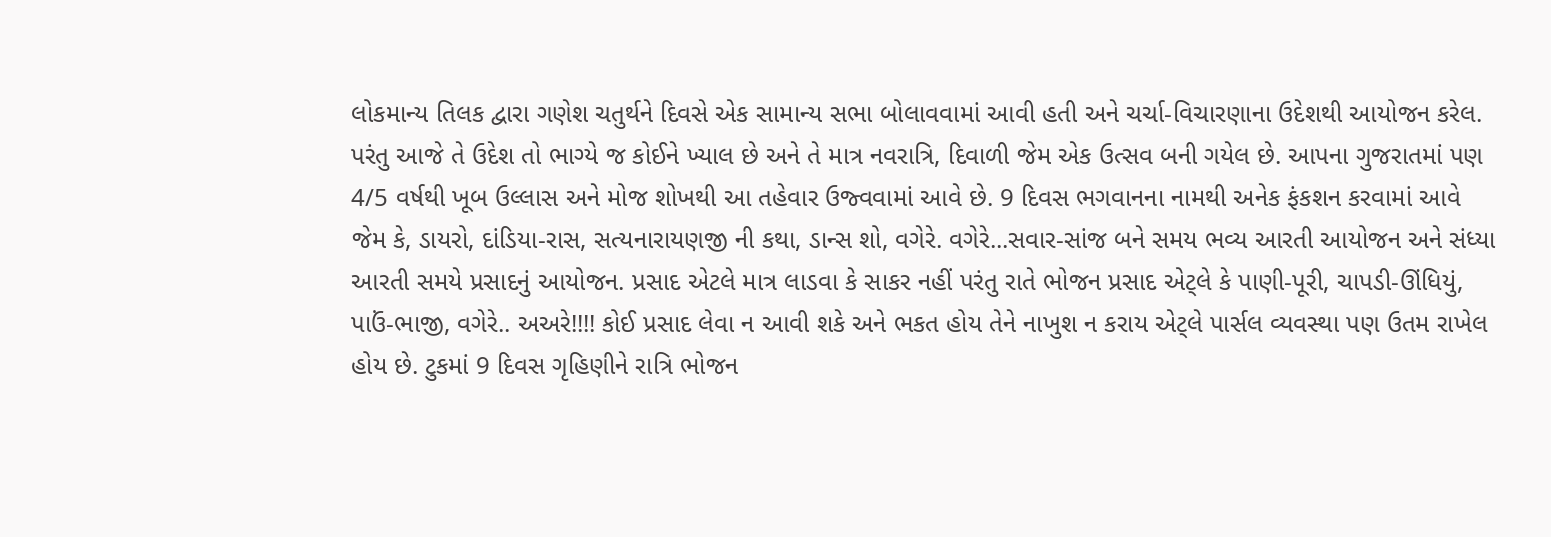લોકમાન્ય તિલક દ્વારા ગણેશ ચતુર્થને દિવસે એક સામાન્ય સભા બોલાવવામાં આવી હતી અને ચર્ચા-વિચારણાના ઉદેશથી આયોજન કરેલ. પરંતુ આજે તે ઉદેશ તો ભાગ્યે જ કોઈને ખ્યાલ છે અને તે માત્ર નવરાત્રિ, દિવાળી જેમ એક ઉત્સવ બની ગયેલ છે. આપના ગુજરાતમાં પણ 4/5 વર્ષથી ખૂબ ઉલ્લાસ અને મોજ શોખથી આ તહેવાર ઉજ્વવામાં આવે છે. 9 દિવસ ભગવાનના નામથી અનેક ફંકશન કરવામાં આવે જેમ કે, ડાયરો, દાંડિયા-રાસ, સત્યનારાયણજી ની કથા, ડાન્સ શો, વગેરે. વગેરે...સવાર-સાંજ બને સમય ભવ્ય આરતી આયોજન અને સંધ્યા આરતી સમયે પ્રસાદનું આયોજન. પ્રસાદ એટલે માત્ર લાડવા કે સાકર નહીં પરંતુ રાતે ભોજન પ્રસાદ એટ્લે કે પાણી-પૂરી, ચાપડી-ઊંધિયું, પાઉં-ભાજી, વગેરે.. અઅરે!!!! કોઈ પ્રસાદ લેવા ન આવી શકે અને ભકત હોય તેને નાખુશ ન કરાય એટ્લે પાર્સલ વ્યવસ્થા પણ ઉતમ રાખેલ હોય છે. ટુકમાં 9 દિવસ ગૃહિણીને રાત્રિ ભોજન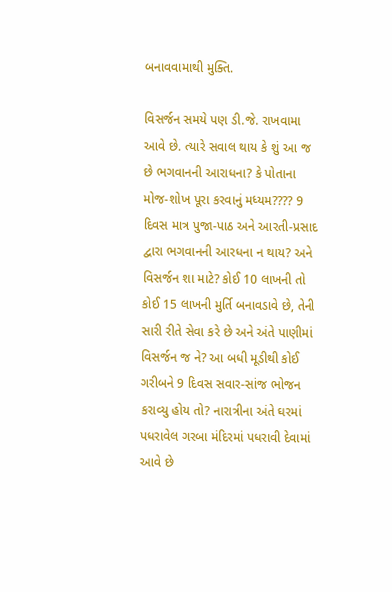બનાવવામાથી મુક્તિ.

વિસર્જન સમયે પણ ડી.જે. રાખવામા આવે છે. ત્યારે સવાલ થાય કે શું આ જ છે ભગવાનની આરાધના? કે પોતાના મોજ-શોખ પૂરા કરવાનું મધ્યમ???? 9 દિવસ માત્ર પુજા-પાઠ અને આરતી-પ્રસાદ દ્વારા ભગવાનની આરધના ન થાય? અને વિસર્જન શા માટે? કોઈ 10 લાખની તો કોઈ 15 લાખની મુર્તિ બનાવડાવે છે, તેની સારી રીતે સેવા કરે છે અને અંતે પાણીમાં વિસર્જન જ ને? આ બધી મૂડીથી કોઈ ગરીબને 9 દિવસ સવાર-સાંજ ભોજન કરાવ્યુ હોય તો? નારાત્રીના અંતે ઘરમાં પધરાવેલ ગરબા મંદિરમાં પધરાવી દેવામાં આવે છે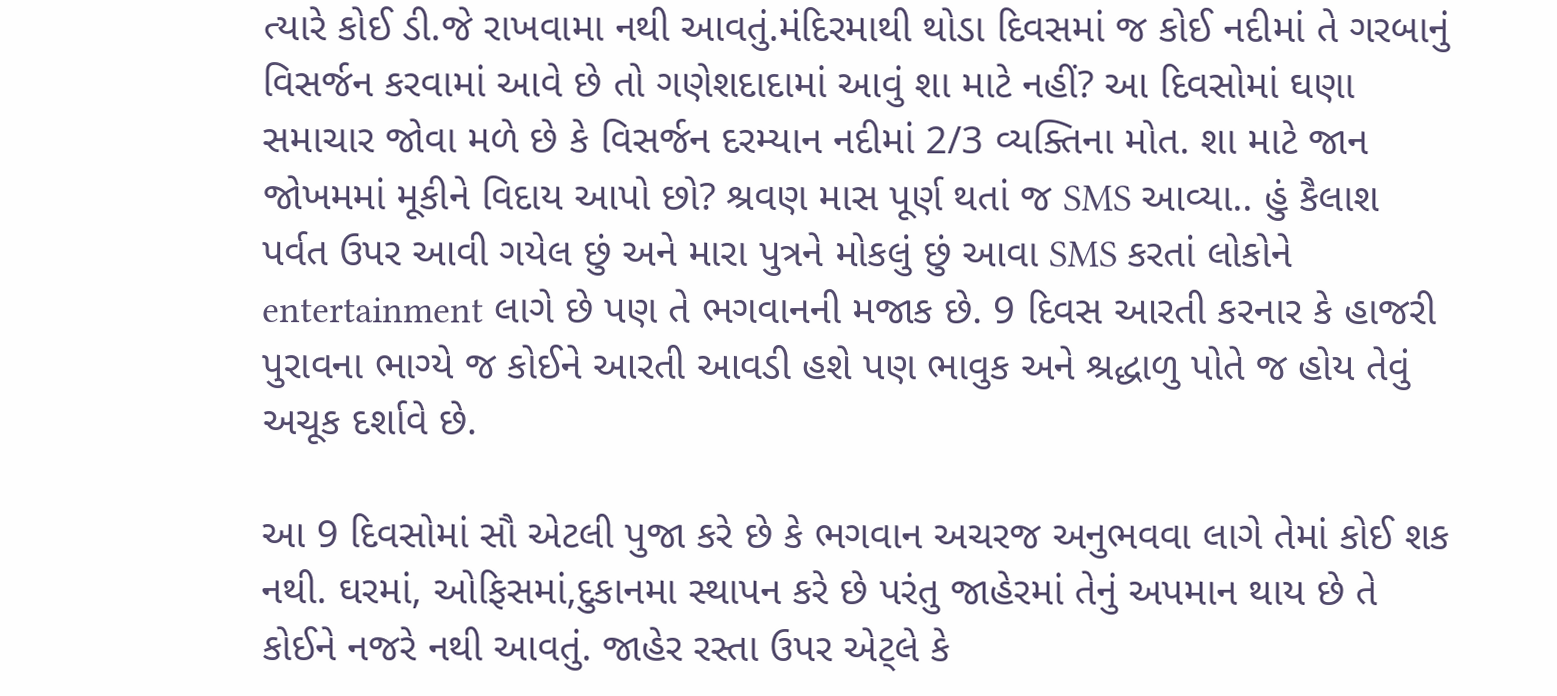ત્યારે કોઈ ડી.જે રાખવામા નથી આવતું.મંદિરમાથી થોડા દિવસમાં જ કોઈ નદીમાં તે ગરબાનું વિસર્જન કરવામાં આવે છે તો ગણેશદાદામાં આવું શા માટે નહીં? આ દિવસોમાં ઘણા સમાચાર જોવા મળે છે કે વિસર્જન દરમ્યાન નદીમાં 2/3 વ્યક્તિના મોત. શા માટે જાન જોખમમાં મૂકીને વિદાય આપો છો? શ્રવણ માસ પૂર્ણ થતાં જ SMS આવ્યા.. હું કૈલાશ પર્વત ઉપર આવી ગયેલ છું અને મારા પુત્રને મોકલું છું આવા SMS કરતાં લોકોને entertainment લાગે છે પણ તે ભગવાનની મજાક છે. 9 દિવસ આરતી કરનાર કે હાજરી પુરાવના ભાગ્યે જ કોઈને આરતી આવડી હશે પણ ભાવુક અને શ્રદ્ધાળુ પોતે જ હોય તેવું અચૂક દર્શાવે છે.

આ 9 દિવસોમાં સૌ એટલી પુજા કરે છે કે ભગવાન અચરજ અનુભવવા લાગે તેમાં કોઈ શક નથી. ઘરમાં, ઓફિસમાં,દુકાનમા સ્થાપન કરે છે પરંતુ જાહેરમાં તેનું અપમાન થાય છે તે કોઈને નજરે નથી આવતું. જાહેર રસ્તા ઉપર એટ્લે કે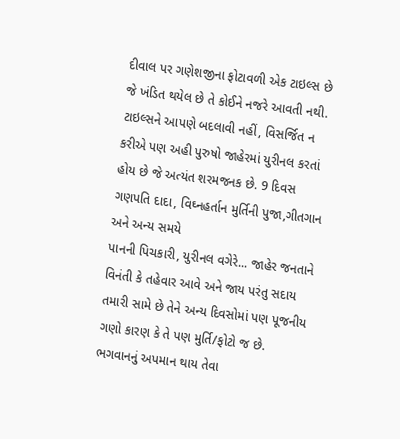દીવાલ પર ગણેશજીના ફોટાવળી એક ટાઇલ્સ છે જે ખંડિત થયેલ છે તે કોઈને નજરે આવતી નથી. ટાઇલ્સને આપણે બદલાવી નહીં, વિસર્જિત ન કરીએ પણ અહી પુરુષો જાહેરમાં યુરીનલ કરતાં હોય છે જે અત્યંત શરમજનક છે. 9 દિવસ ગણપતિ દાદા, વિઘ્નહર્તાન મુર્તિની પુજા,ગીતગાન  અને અન્ય સમયે
પાનની પિચકારી, યુરીનલ વગેરે... જાહેર જનતાને વિનંતી કે તહેવાર આવે અને જાય પરંતુ સદાય તમારી સામે છે તેને અન્ય દિવસોમાં પણ પૂજનીય ગણો કારણ કે તે પણ મુર્તિ/ફોટો જ છે. ભગવાનનું અપમાન થાય તેવા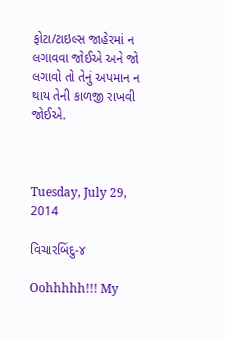ફોટા/ટાઇલ્સ જાહેરમાં ન લગાવવા જોઈએ અને જો લગાવો તો તેનું અપમાન ન થાય તેની કાળજી રાખવી જોઈએ.



Tuesday, July 29, 2014

વિચારબિંદુ-૪

Oohhhhh!!! My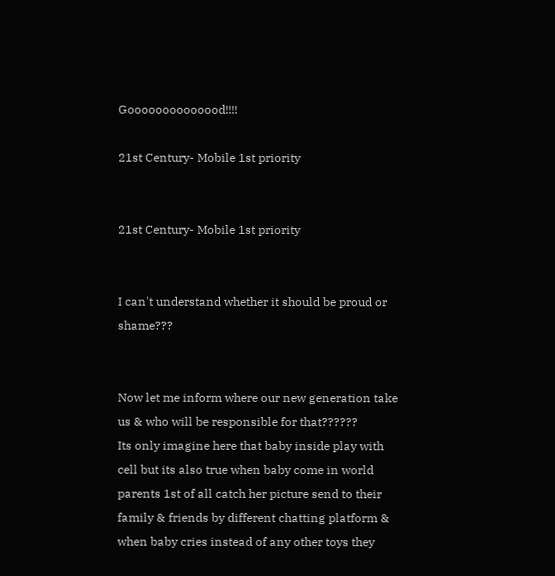Goooooooooooood!!!!

21st Century- Mobile 1st priority


21st Century- Mobile 1st priority


I can't understand whether it should be proud or shame???


Now let me inform where our new generation take us & who will be responsible for that??????
Its only imagine here that baby inside play with cell but its also true when baby come in world parents 1st of all catch her picture send to their family & friends by different chatting platform & when baby cries instead of any other toys they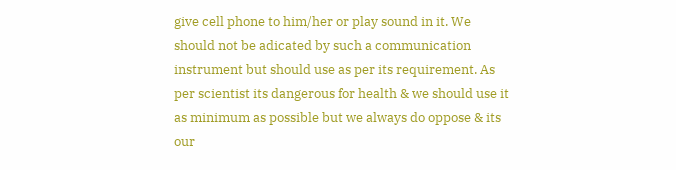give cell phone to him/her or play sound in it. We should not be adicated by such a communication instrument but should use as per its requirement. As per scientist its dangerous for health & we should use it as minimum as possible but we always do oppose & its our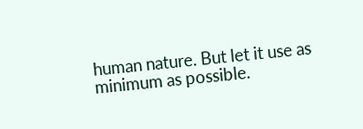human nature. But let it use as minimum as possible.